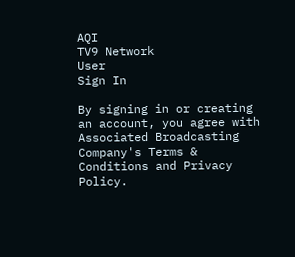AQI
TV9 Network
User
Sign In

By signing in or creating an account, you agree with Associated Broadcasting Company's Terms & Conditions and Privacy Policy.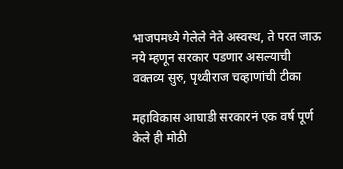भाजपमध्ये गेलेले नेते अस्वस्थ, ते परत जाऊ नये म्हणून सरकार पडणार असल्याची वक्तव्य सुरु, पृथ्वीराज चव्हाणांची टीका

महाविकास आघाडी सरकारनं एक वर्ष पूर्ण केले ही मोठी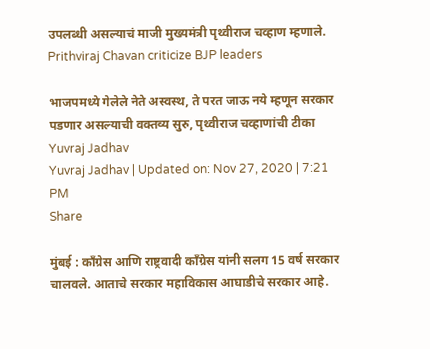उपलब्धी असल्याचं माजी मुख्यमंत्री पृथ्वीराज चव्हाण म्हणाले. Prithviraj Chavan criticize BJP leaders

भाजपमध्ये गेलेले नेते अस्वस्थ, ते परत जाऊ नये म्हणून सरकार पडणार असल्याची वक्तव्य सुरु, पृथ्वीराज चव्हाणांची टीका
Yuvraj Jadhav
Yuvraj Jadhav | Updated on: Nov 27, 2020 | 7:21 PM
Share

मुंबई : काँग्रेस आणि राष्ट्रवादी काँग्रेस यांनी सलग 15 वर्ष सरकार चालवले. आताचे सरकार महाविकास आघाडीचे सरकार आहे.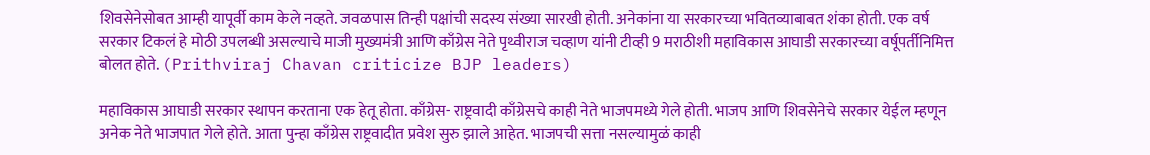शिवसेनेसोबत आम्ही यापूर्वी काम केले नव्हते. जवळपास तिन्ही पक्षांची सदस्य संख्या सारखी होती. अनेकांना या सरकारच्या भवितव्याबाबत शंका होती. एक वर्ष सरकार टिकलं हे मोठी उपलब्धी असल्याचे माजी मुख्यमंत्री आणि काँग्रेस नेते पृथ्वीराज चव्हाण यांनी टीव्ही 9 मराठीशी महाविकास आघाडी सरकारच्या वर्षूपर्तीनिमित्त बोलत होते. (Prithviraj Chavan criticize BJP leaders)

महाविकास आघाडी सरकार स्थापन करताना एक हेतू होता. काँग्रेस- राष्ट्रवादी काँग्रेसचे काही नेते भाजपमध्ये गेले होती. भाजप आणि शिवसेनेचे सरकार येईल म्हणून अनेक नेते भाजपात गेले होते. आता पुन्हा काँग्रेस राष्ट्रवादीत प्रवेश सुरु झाले आहेत. भाजपची सत्ता नसल्यामुळं काही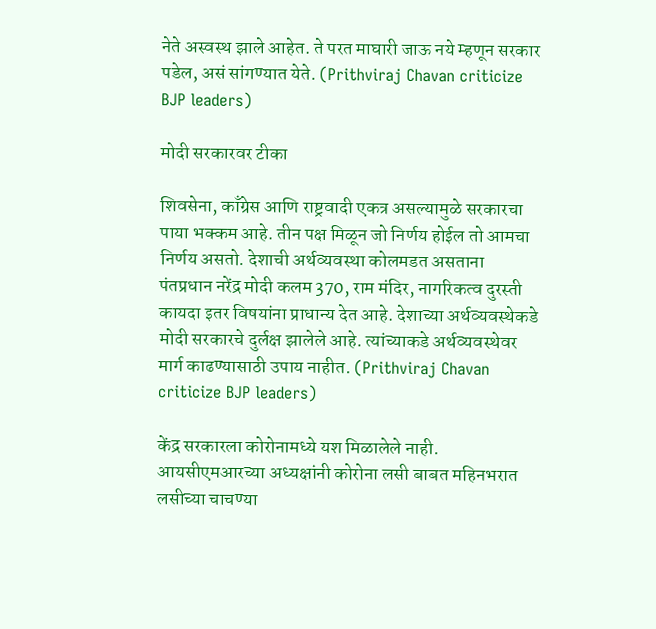नेते अस्वस्थ झाले आहेत. ते परत माघारी जाऊ नये म्हणून सरकार पडेल, असं सांगण्यात येते. (Prithviraj Chavan criticize BJP leaders)

मोदी सरकारवर टीका

शिवसेना, काँग्रेस आणि राष्ट्रवादी एकत्र असल्यामुळे सरकारचा पाया भक्कम आहे. तीन पक्ष मिळून जो निर्णय होईल तो आमचा निर्णय असतो. देशाची अर्थव्यवस्था कोलमडत असताना पंतप्रधान नरेंद्र मोदी कलम 370, राम मंदिर, नागरिकत्व दुरस्ती कायदा इतर विषयांना प्राधान्य देत आहे. देशाच्या अर्थव्यवस्थेकडे मोदी सरकारचे दुर्लक्ष झालेले आहे. त्यांच्याकडे अर्थव्यवस्थेवर मार्ग काढण्यासाठी उपाय नाहीत. (Prithviraj Chavan criticize BJP leaders)

केंद्र सरकारला कोरोनामध्ये यश मिळालेले नाही. आयसीएमआरच्या अध्यक्षांनी कोरोना लसी बाबत महिनभरात लसीच्या चाचण्या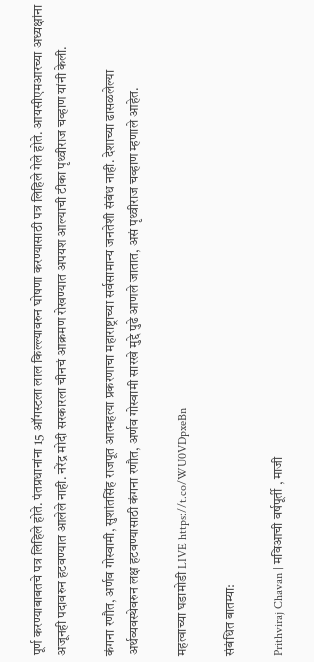पूर्ण करण्याबाबतचे पत्र लिहिले होते. पंतप्रधानांना 15 ऑगस्टला लाल किल्ल्यावरुन घोषणा करण्यासाठी पत्र लिहिले गेले होते. आयसीएमआरच्या अध्यक्षांना अजूनही पदावरुन हटवण्यात आलेले नाही. नरेंद्र मोदी सरकारला चीनचं आक्रमण रोखण्यात अपयश आल्याची टीका पृथ्वीराज चव्हाण यांनी केली.

कंगना रणौत, अर्णव गोस्वामी, सुशांतसिंह राजपूत आत्महत्या प्रकरणाचा महाराष्ट्राच्या सर्वसामान्य जनतेशी संबंध नाही. देशाच्या ढासळलेल्या अर्थव्यवस्थेवरुन लक्ष हटवण्यासाठी कंगना रणौत, अर्णव गोस्वामी सारखे मुद्दे पुढे आणले जातात, असं पृथ्वीराज चव्हाण म्हणाले आहेत.

महत्वाच्या घडामोडी LIVE https://t.co/WU0VDpxeBn

संबंधित बातम्या:

Prithviraj Chavan | मविआची वर्षपूर्ती , माजी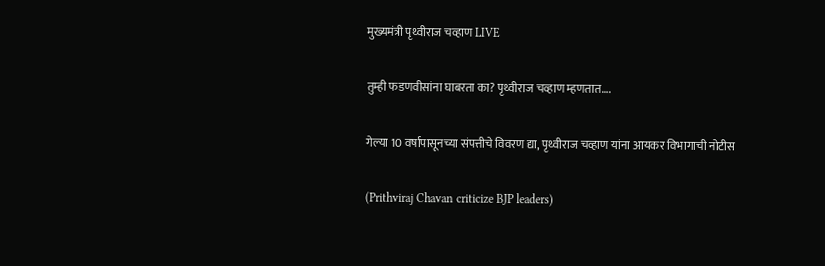मुख्यमंत्री पृथ्वीराज चव्हाण LIVE

तुम्ही फडणवीसांना घाबरता का? पृथ्वीराज चव्हाण म्हणतात….

गेल्या 10 वर्षापासूनच्या संपत्तीचे विवरण द्या, पृथ्वीराज चव्हाण यांना आयकर विभागाची नोटीस

(Prithviraj Chavan criticize BJP leaders)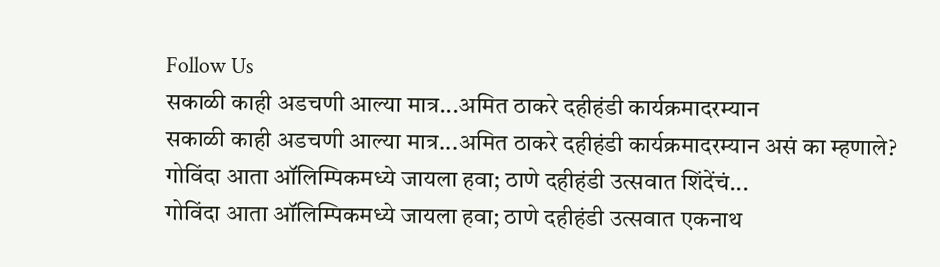Follow Us
सकाळी काही अडचणी आल्या मात्र...अमित ठाकरे दहीहंडी कार्यक्रमादरम्यान
सकाळी काही अडचणी आल्या मात्र...अमित ठाकरे दहीहंडी कार्यक्रमादरम्यान असं का म्हणाले?
गोविंदा आता ऑलिम्पिकमध्ये जायला हवा; ठाणे दहीहंडी उत्सवात शिंदेंचं...
गोविंदा आता ऑलिम्पिकमध्ये जायला हवा; ठाणे दहीहंडी उत्सवात एकनाथ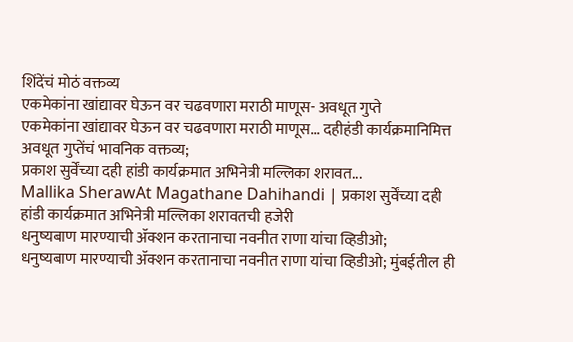शिंदेंचं मोठं वक्तव्य
एकमेकांना खांद्यावर घेऊन वर चढवणारा मराठी माणूस- अवधूत गुप्ते
एकमेकांना खांद्यावर घेऊन वर चढवणारा मराठी माणूस... दहीहंडी कार्यक्रमानिमित्त अवधूत गुप्तेंचं भावनिक वक्तव्य;
प्रकाश सुर्वेंच्या दही हांडी कार्यक्रमात अभिनेत्री मल्लिका शरावत...
Mallika SherawAt Magathane Dahihandi | प्रकाश सुर्वेंच्या दही हांडी कार्यक्रमात अभिनेत्री मल्लिका शरावतची हजेरी
धनुष्यबाण मारण्याची ॲक्शन करतानाचा नवनीत राणा यांचा व्हिडीओ;
धनुष्यबाण मारण्याची ॲक्शन करतानाचा नवनीत राणा यांचा व्हिडीओ; मुंबईतील ही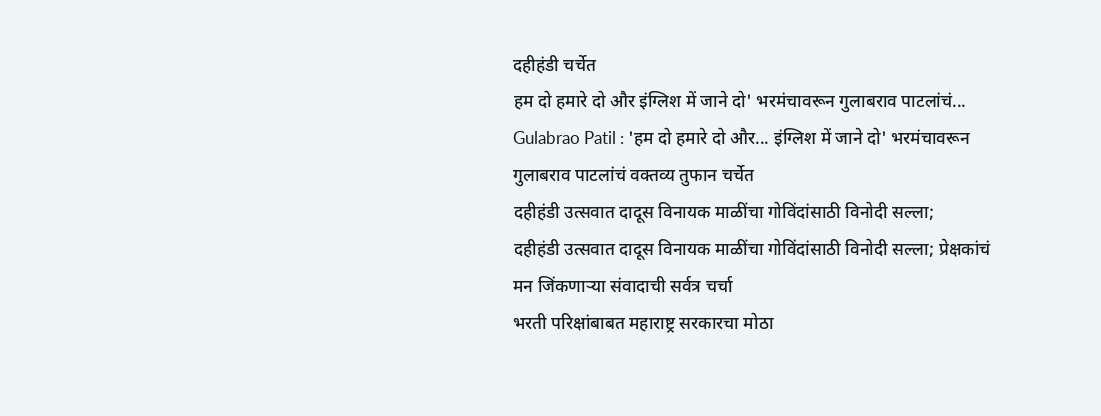दहीहंडी चर्चेत
हम दो हमारे दो और इंग्लिश में जाने दो' भरमंचावरून गुलाबराव पाटलांचं...
Gulabrao Patil : 'हम दो हमारे दो और... इंग्लिश में जाने दो' भरमंचावरून गुलाबराव पाटलांचं वक्तव्य तुफान चर्चेत
दहीहंडी उत्सवात दादूस विनायक माळींचा गोविंदांसाठी विनोदी सल्ला;
दहीहंडी उत्सवात दादूस विनायक माळींचा गोविंदांसाठी विनोदी सल्ला; प्रेक्षकांचं मन जिंकणाऱ्या संवादाची सर्वत्र चर्चा
भरती परिक्षांबाबत महाराष्ट्र सरकारचा मोठा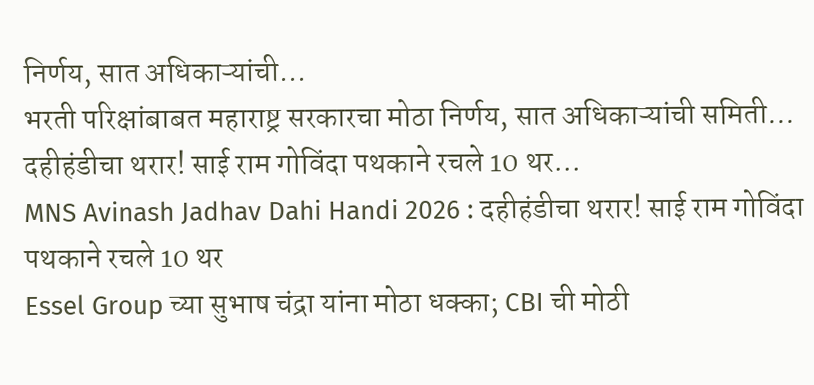निर्णय, सात अधिकाऱ्यांची...
भरती परिक्षांबाबत महाराष्ट्र सरकारचा मोठा निर्णय, सात अधिकाऱ्यांची समिती...
दहीहंडीचा थरार! साई राम गोविंदा पथकाने रचले 10 थर...
MNS Avinash Jadhav Dahi Handi 2026 : दहीहंडीचा थरार! साई राम गोविंदा पथकाने रचले 10 थर
Essel Group च्या सुभाष चंद्रा यांना मोठा धक्का; CBI ची मोठी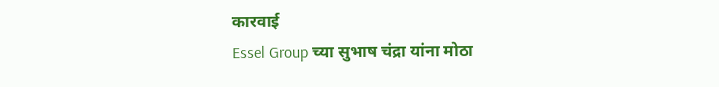कारवाई
Essel Group च्या सुभाष चंद्रा यांना मोठा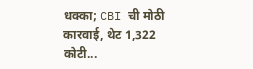धक्का; CBI ची मोठी कारवाई, थेट 1,322 कोटी...